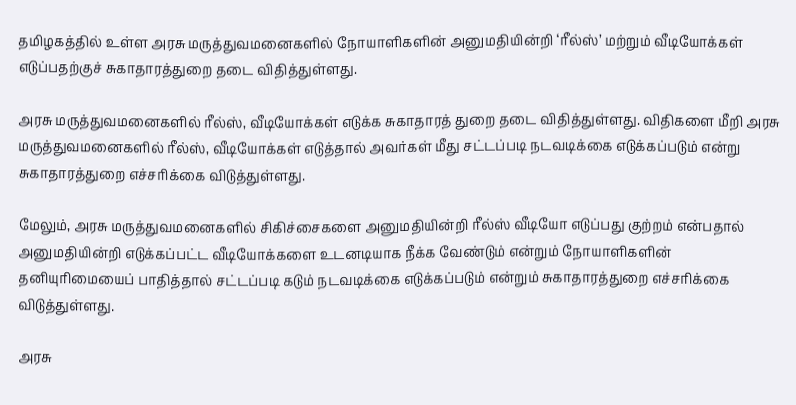தமிழகத்தில் உள்ள அரசு மருத்துவமனைகளில் நோயாளிகளின் அனுமதியின்றி ‘ரீல்ஸ்’ மற்றும் வீடியோக்கள் எடுப்பதற்குச் சுகாதாரத்துறை தடை விதித்துள்ளது.

அரசு மருத்துவமனைகளில் ரீல்ஸ், வீடியோக்கள் எடுக்க சுகாதாரத் துறை தடை விதித்துள்ளது. விதிகளை மீறி அரசு மருத்துவமனைகளில் ரீல்ஸ், வீடியோக்கள் எடுத்தால் அவர்கள் மீது சட்டப்படி நடவடிக்கை எடுக்கப்படும் என்று சுகாதாரத்துறை எச்சரிக்கை விடுத்துள்ளது.

மேலும், அரசு மருத்துவமனைகளில் சிகிச்சைகளை அனுமதியின்றி ரீல்ஸ் வீடியோ எடுப்பது குற்றம் என்பதால் அனுமதியின்றி எடுக்கப்பட்ட வீடியோக்களை உடனடியாக நீக்க வேண்டும் என்றும் நோயாளிகளின் தனியுரிமையைப் பாதித்தால் சட்டப்படி கடும் நடவடிக்கை எடுக்கப்படும் என்றும் சுகாதாரத்துறை எச்சரிக்கை விடுத்துள்ளது.

அரசு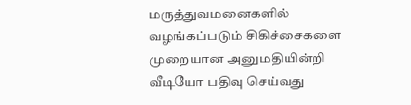மருத்துவமனைகளில் வழங்கப்படும் சிகிச்சைகளை முறையான அனுமதியின்றி வீடியோ பதிவு செய்வது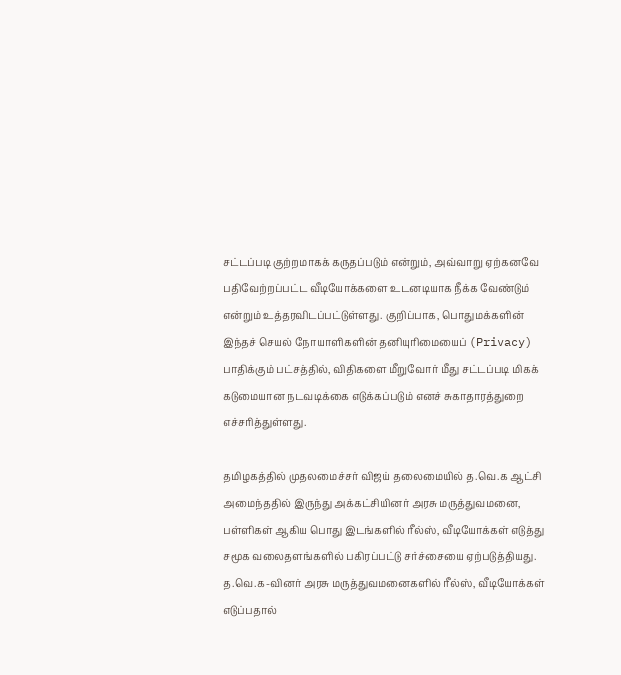சட்டப்படி குற்றமாகக் கருதப்படும் என்றும், அவ்வாறு ஏற்கனவே பதிவேற்றப்பட்ட வீடியோக்களை உடனடியாக நீக்க வேண்டும் என்றும் உத்தரவிடப்பட்டுள்ளது. குறிப்பாக, பொதுமக்களின் இந்தச் செயல் நோயாளிகளின் தனியுரிமையைப் (Privacy) பாதிக்கும் பட்சத்தில், விதிகளை மீறுவோர் மீது சட்டப்படி மிகக் கடுமையான நடவடிக்கை எடுக்கப்படும் எனச் சுகாதாரத்துறை எச்சரித்துள்ளது.

தமிழகத்தில் முதலமைச்சர் விஜய் தலைமையில் த.வெ.க ஆட்சி அமைந்ததில் இருந்து அக்கட்சியினர் அரசு மருத்துவமனை, பள்ளிகள் ஆகிய பொது இடங்களில் ரீல்ஸ், வீடியோக்கள் எடுத்து சமூக வலைதளங்களில் பகிரப்பட்டு சர்ச்சையை ஏற்படுத்தியது. த.வெ.க-வினர் அரசு மருத்துவமனைகளில் ரீல்ஸ், வீடியோக்கள் எடுப்பதால்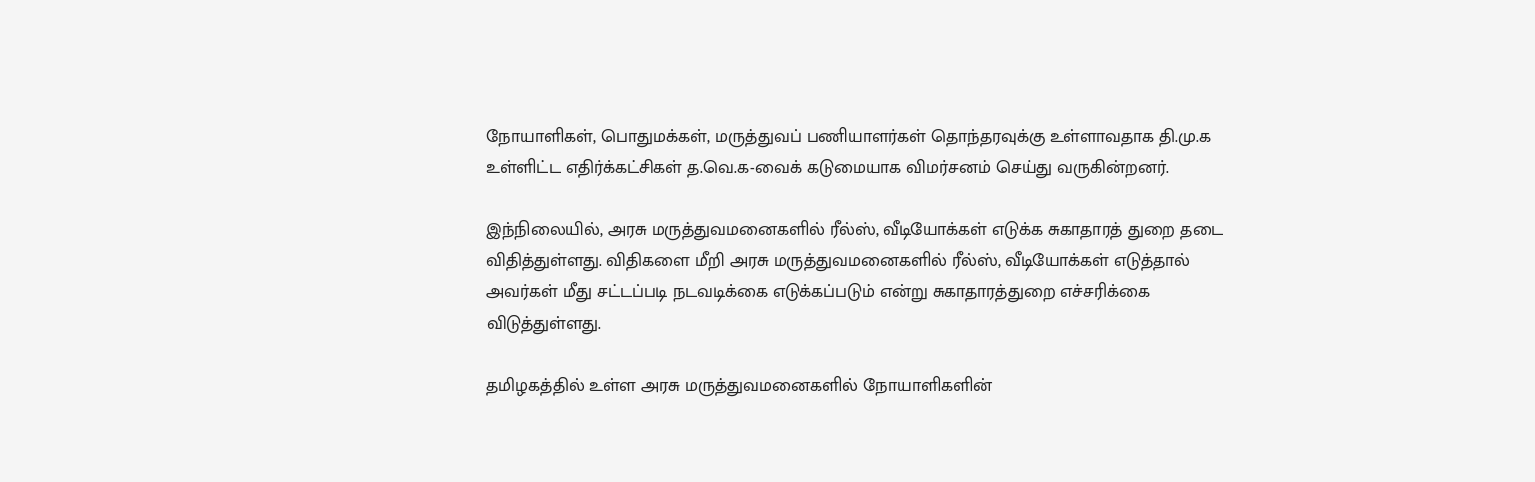நோயாளிகள், பொதுமக்கள், மருத்துவப் பணியாளர்கள் தொந்தரவுக்கு உள்ளாவதாக தி.மு.க உள்ளிட்ட எதிர்க்கட்சிகள் த.வெ.க-வைக் கடுமையாக விமர்சனம் செய்து வருகின்றனர்.

இந்நிலையில், அரசு மருத்துவமனைகளில் ரீல்ஸ், வீடியோக்கள் எடுக்க சுகாதாரத் துறை தடை விதித்துள்ளது. விதிகளை மீறி அரசு மருத்துவமனைகளில் ரீல்ஸ், வீடியோக்கள் எடுத்தால் அவர்கள் மீது சட்டப்படி நடவடிக்கை எடுக்கப்படும் என்று சுகாதாரத்துறை எச்சரிக்கை விடுத்துள்ளது.

தமிழகத்தில் உள்ள அரசு மருத்துவமனைகளில் நோயாளிகளின்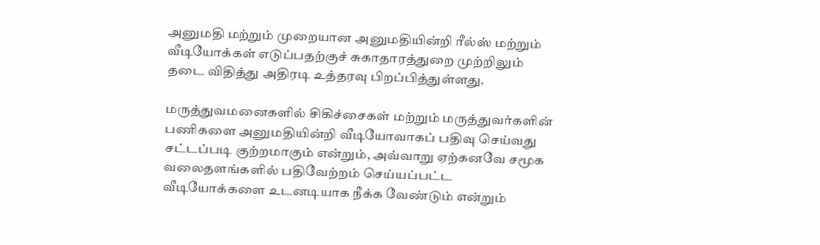அனுமதி மற்றும் முறையான அனுமதியின்றி ரீல்ஸ் மற்றும் வீடியோக்கள் எடுப்பதற்குச் சுகாதாரத்துறை முற்றிலும் தடை விதித்து அதிரடி உத்தரவு பிறப்பித்துள்ளது.

மருத்துவமனைகளில் சிகிச்சைகள் மற்றும் மருத்துவர்களின் பணிகளை அனுமதியின்றி வீடியோவாகப் பதிவு செய்வது சட்டப்படி குற்றமாகும் என்றும், அவ்வாறு ஏற்கனவே சமூக வலைதளங்களில் பதிவேற்றம் செய்யப்பட்ட வீடியோக்களை உடனடியாக நீக்க வேண்டும் என்றும்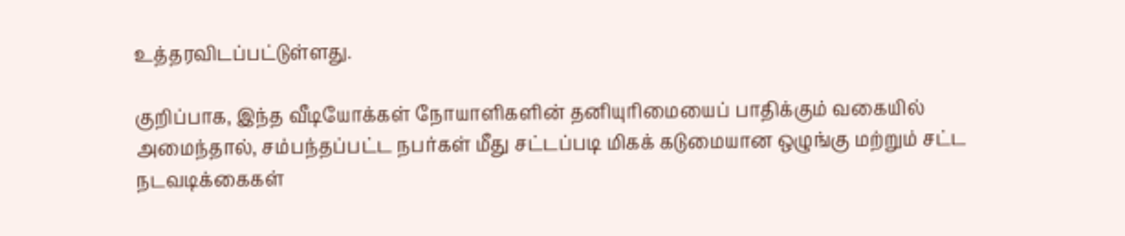உத்தரவிடப்பட்டுள்ளது.

குறிப்பாக, இந்த வீடியோக்கள் நோயாளிகளின் தனியுரிமையைப் பாதிக்கும் வகையில் அமைந்தால், சம்பந்தப்பட்ட நபர்கள் மீது சட்டப்படி மிகக் கடுமையான ஒழுங்கு மற்றும் சட்ட நடவடிக்கைகள்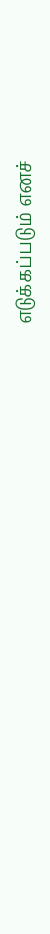எடுக்கப்படும் எனச்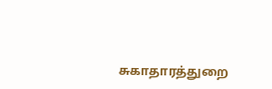சுகாதாரத்துறை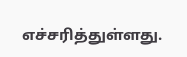எச்சரித்துள்ளது.